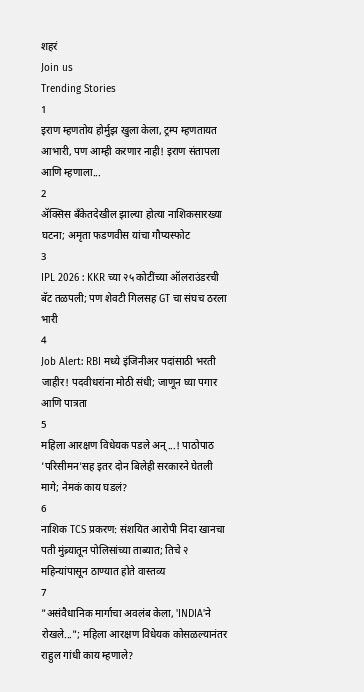शहरं
Join us
Trending Stories
1
इराण म्हणतोय होर्मुझ खुला केला, ट्रम्प म्हणतायत आभारी, पण आम्ही करणार नाही! इराण संतापला आणि म्हणाला...
2
ॲक्सिस बँकेतदेखील झाल्या होत्या नाशिकसारख्या घटना; अमृता फडणवीस यांचा गौप्यस्फोट
3
IPL 2026 : KKR च्या २५ कोटींच्या ऑलराउंडरची बॅट तळपली; पण शेवटी गिलसह GT चा संघच ठरला भारी
4
Job Alert: RBI मध्ये इंजिनीअर पदांसाठी भरती जाहीर! पदवीधरांना मोठी संधी; जाणून घ्या पगार आणि पात्रता
5
महिला आरक्षण विधेयक पडले अन्...! पाठोपाठ 'परिसीमन'सह इतर दोन बिलेही सरकारने घेतली मागे; नेमकं काय घडलं?
6
नाशिक TCS प्रकरण: संशयित आरोपी निदा खानचा पती मुंब्र्यातून पोलिसांच्या ताब्यात; तिचे २ महिन्यांपासून ठाण्यात होते वास्तव्य
7
"असंवैधानिक मार्गाचा अवलंब केला, 'INDIA'ने रोखले..."; महिला आरक्षण विधेयक कोसळल्यानंतर राहुल गांधी काय म्हणाले?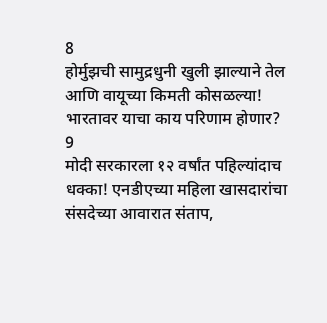8
होर्मुझची सामुद्रधुनी खुली झाल्याने तेल आणि वायूच्या किमती कोसळल्या! भारतावर याचा काय परिणाम होणार?
9
मोदी सरकारला १२ वर्षांत पहिल्यांदाच धक्का! एनडीएच्या महिला खासदारांचा संसदेच्या आवारात संताप,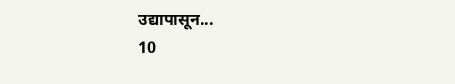उद्यापासून...
10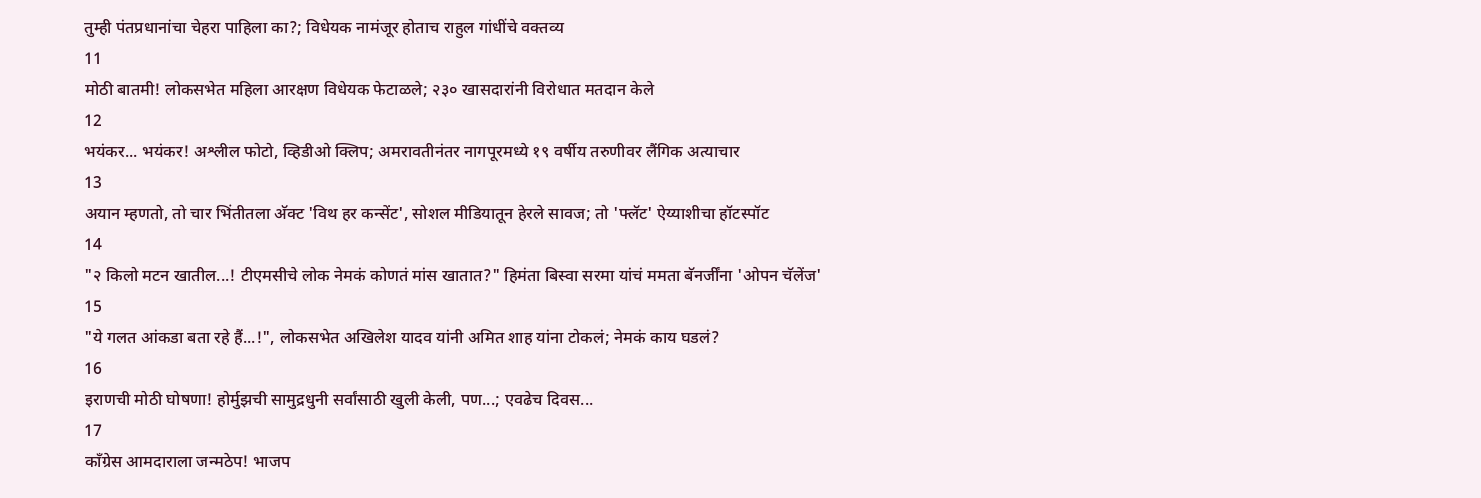तुम्ही पंतप्रधानांचा चेहरा पाहिला का?; विधेयक नामंजूर होताच राहुल गांधींचे वक्तव्य
11
मोठी बातमी! लोकसभेत महिला आरक्षण विधेयक फेटाळले; २३० खासदारांनी विरोधात मतदान केले
12
भयंकर... भयंकर! अश्लील फोटो, व्हिडीओ क्लिप; अमरावतीनंतर नागपूरमध्ये १९ वर्षीय तरुणीवर लैंगिक अत्याचार
13
अयान म्हणतो, तो चार भिंतीतला अ‍ॅक्ट 'विथ हर कन्सेंट', सोशल मीडियातून हेरले सावज; तो 'फ्लॅट' ऐय्याशीचा हॉटस्पॉट
14
"२ किलो मटन खातील...! टीएमसीचे लोक नेमकं कोणतं मांस खातात?" हिमंता बिस्वा सरमा यांचं ममता बॅनर्जींना 'ओपन चॅलेंज'
15
"ये गलत आंकडा बता रहे हैं...!", लोकसभेत अखिलेश यादव यांनी अमित शाह यांना टोकलं; नेमकं काय घडलं?
16
इराणची मोठी घोषणा! होर्मुझची सामुद्रधुनी सर्वांसाठी खुली केली, पण...; एवढेच दिवस...
17
काँग्रेस आमदाराला जन्मठेप! भाजप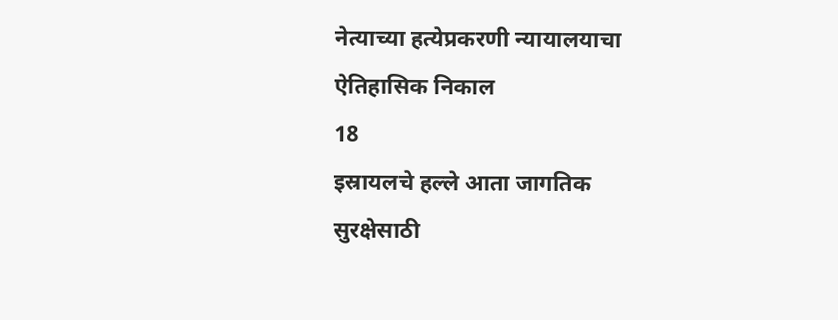नेत्याच्या हत्येप्रकरणी न्यायालयाचा ऐतिहासिक निकाल
18
इस्रायलचे हल्ले आता जागतिक सुरक्षेसाठी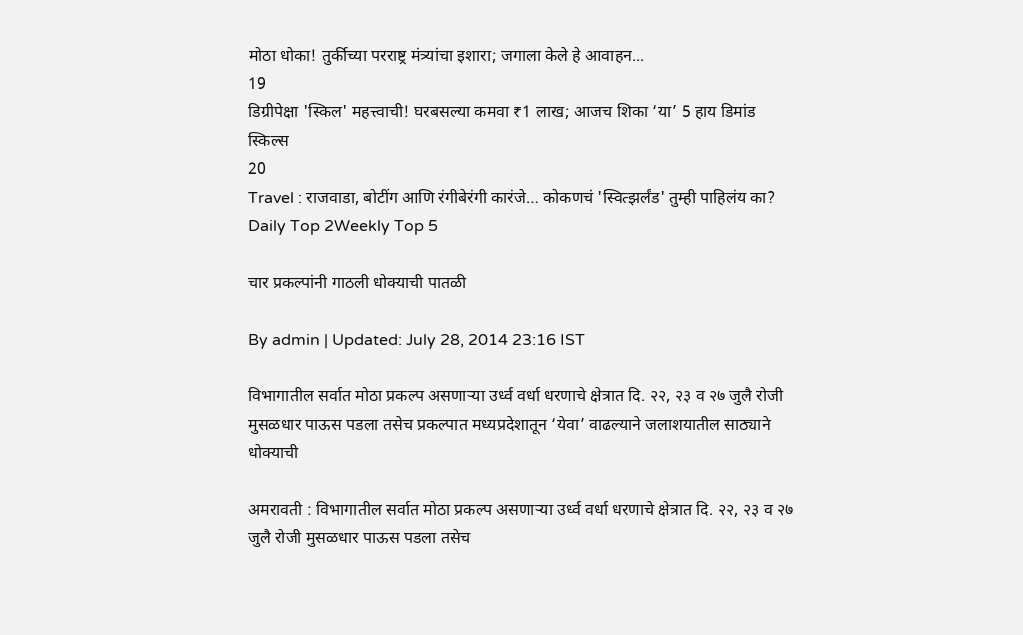मोठा धोका! तुर्कीच्या परराष्ट्र मंत्र्यांचा इशारा; जगाला केले हे आवाहन...
19
डिग्रीपेक्षा 'स्किल' महत्त्वाची! घरबसल्या कमवा ₹1 लाख; आजच शिका ‘या’ 5 हाय डिमांड स्किल्स
20
Travel : राजवाडा, बोटींग आणि रंगीबेरंगी कारंजे… कोकणचं 'स्वित्झर्लंड' तुम्ही पाहिलंय का?
Daily Top 2Weekly Top 5

चार प्रकल्पांनी गाठली धोक्याची पातळी

By admin | Updated: July 28, 2014 23:16 IST

विभागातील सर्वात मोठा प्रकल्प असणाऱ्या उर्ध्व वर्धा धरणाचे क्षेत्रात दि. २२, २३ व २७ जुलै रोजी मुसळधार पाऊस पडला तसेच प्रकल्पात मध्यप्रदेशातून ‘येवा’ वाढल्याने जलाशयातील साठ्याने धोक्याची

अमरावती : विभागातील सर्वात मोठा प्रकल्प असणाऱ्या उर्ध्व वर्धा धरणाचे क्षेत्रात दि. २२, २३ व २७ जुलै रोजी मुसळधार पाऊस पडला तसेच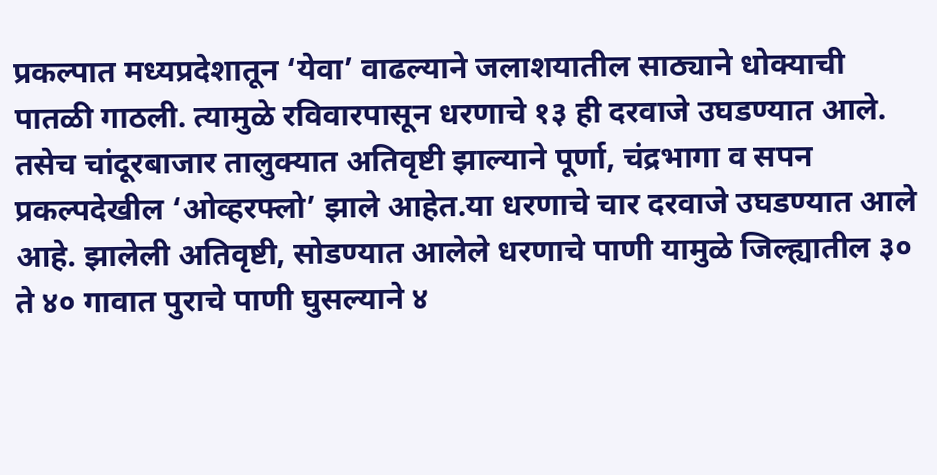प्रकल्पात मध्यप्रदेशातून ‘येवा’ वाढल्याने जलाशयातील साठ्याने धोक्याची पातळी गाठली. त्यामुळे रविवारपासून धरणाचे १३ ही दरवाजे उघडण्यात आले. तसेच चांदूरबाजार तालुक्यात अतिवृष्टी झाल्याने पूर्णा, चंद्रभागा व सपन प्रकल्पदेखील ‘ओव्हरफ्लो’ झाले आहेत.या धरणाचे चार दरवाजे उघडण्यात आले आहे. झालेली अतिवृष्टी, सोडण्यात आलेले धरणाचे पाणी यामुळे जिल्ह्यातील ३० ते ४० गावात पुराचे पाणी घुसल्याने ४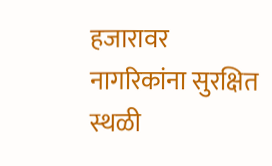हजारावर नागरिकांना सुरक्षित स्थळी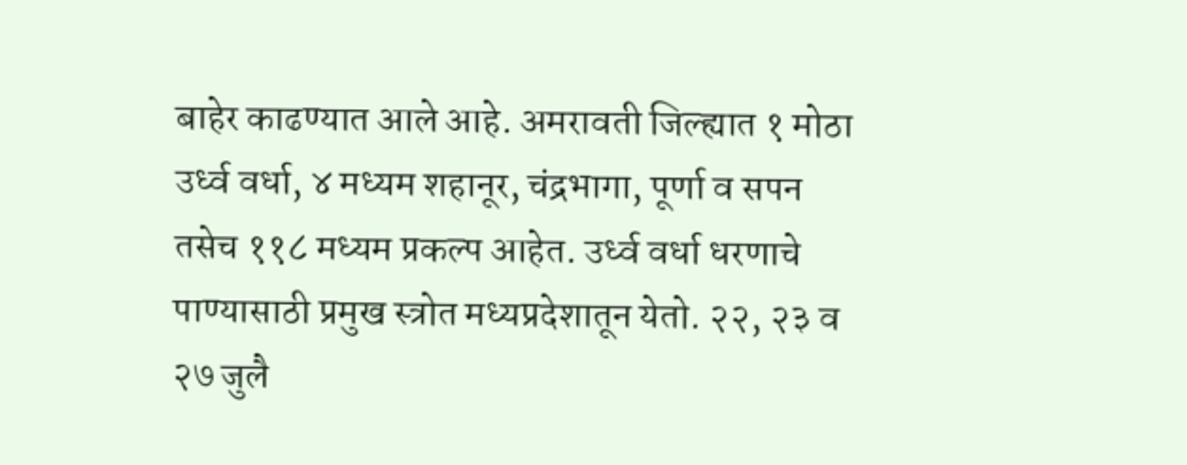बाहेर काढण्यात आले आहे. अमरावती जिल्ह्यात १ मोठा उर्ध्व वर्धा, ४ मध्यम शहानूर, चंद्रभागा, पूर्णा व सपन तसेच ११८ मध्यम प्रकल्प आहेत. उर्ध्व वर्धा धरणाचे पाण्यासाठी प्रमुख स्त्रोत मध्यप्रदेशातून येतो. २२, २३ व २७ जुलै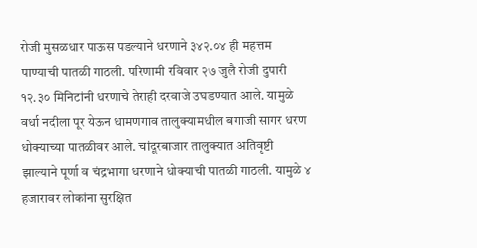रोजी मुसळधार पाऊस पडल्याने धरणाने ३४२.०४ ही महत्तम पाण्याची पातळी गाठली. परिणामी रविवार २७ जुलै रोजी दुपारी १२.३० मिनिटांनी धरणाचे तेराही दरवाजे उघडण्यात आले. यामुळे वर्धा नदीला पूर येऊन धामणगाव तालुक्यामधील बगाजी सागर धरण धोक्याच्या पातळीवर आले. चांदूरबाजार तालुक्यात अतिवृष्टी झाल्याने पूर्णा व चंद्रभागा धरणाने धोक्याची पातळी गाठली. यामुळे ४ हजारावर लोकांना सुरक्षित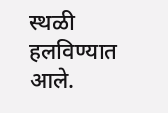स्थळी हलविण्यात आले.